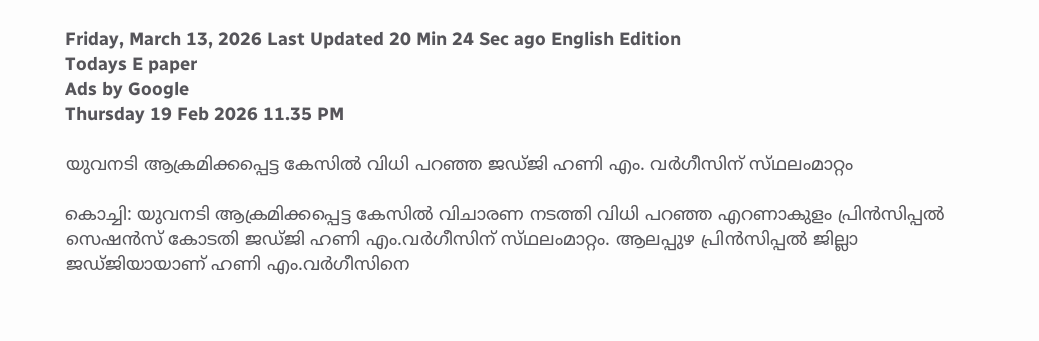Friday, March 13, 2026 Last Updated 20 Min 24 Sec ago English Edition
Todays E paper
Ads by Google
Thursday 19 Feb 2026 11.35 PM

യുവനടി ആക്രമിക്കപ്പെട്ട കേസില്‍ വിധി പറഞ്ഞ ജഡ്‌ജി ഹണി എം. വര്‍ഗീസിന്‌ സ്‌ഥലംമാറ്റം

കൊച്ചി: യുവനടി ആക്രമിക്കപ്പെട്ട കേസില്‍ വിചാരണ നടത്തി വിധി പറഞ്ഞ എറണാകുളം പ്രിന്‍സിപ്പല്‍ സെഷന്‍സ്‌ കോടതി ജഡ്‌ജി ഹണി എം.വര്‍ഗീസിന്‌ സ്‌ഥലംമാറ്റം. ആലപ്പുഴ പ്രിന്‍സിപ്പല്‍ ജില്ലാ ജഡ്‌ജിയായാണ്‌ ഹണി എം.വര്‍ഗീസിനെ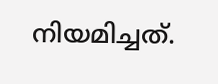നിയമിച്ചത്‌.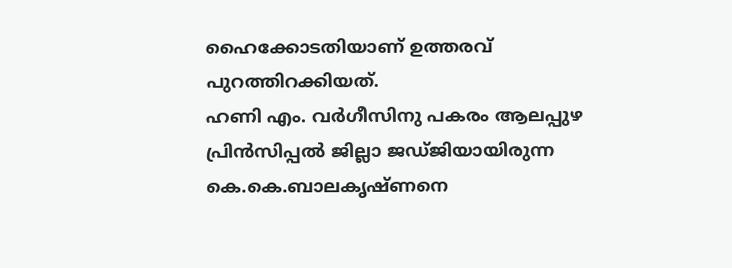ഹൈക്കോടതിയാണ്‌ ഉത്തരവ്‌ പുറത്തിറക്കിയത്‌.
ഹണി എം. വര്‍ഗീസിനു പകരം ആലപ്പുഴ പ്രിന്‍സിപ്പല്‍ ജില്ലാ ജഡ്‌ജിയായിരുന്ന കെ.കെ.ബാലകൃഷ്‌ണനെ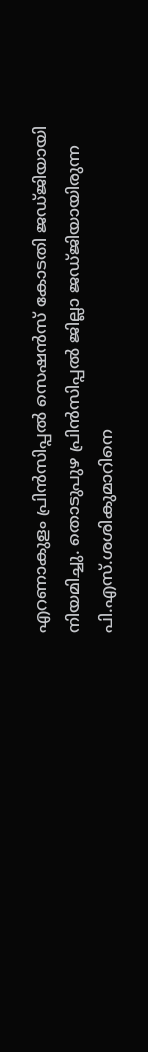എറണാകുളം പ്രിന്‍സിപ്പല്‍ സെഷന്‍സ്‌ കോടതി ജഡ്‌ജിയായി നിയമിച്ചു. തൊടുപുഴ പ്രിന്‍സിപ്പല്‍ ജില്ലാ ജഡ്‌ജിയായിരുന്ന പി.എസ്‌.ശശികുമാറിനെ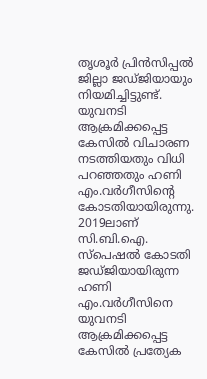തൃശൂര്‍ പ്രിന്‍സിപ്പല്‍ ജില്ലാ ജഡ്‌ജിയായും നിയമിച്ചിട്ടുണ്ട്‌.
യുവനടി ആക്രമിക്കപ്പെട്ട കേസില്‍ വിചാരണ നടത്തിയതും വിധി പറഞ്ഞതും ഹണി എം.വര്‍ഗീസിന്റെ കോടതിയായിരുന്നു. 2019ലാണ്‌ സി.ബി.ഐ. സ്‌പെഷല്‍ കോടതി ജഡ്‌ജിയായിരുന്ന ഹണി എം.വര്‍ഗീസിനെ യുവനടി ആക്രമിക്കപ്പെട്ട കേസില്‍ പ്രത്യേക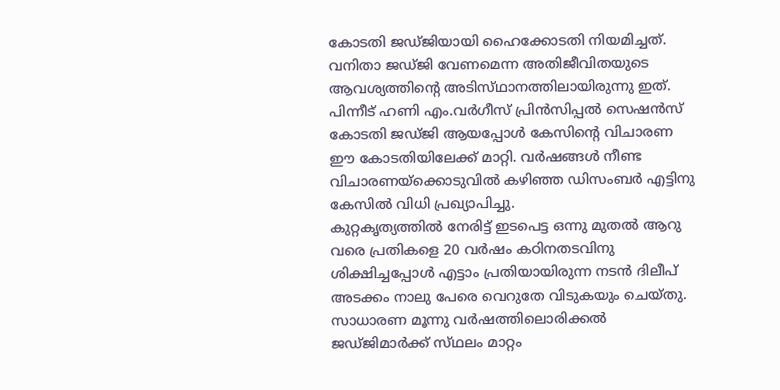കോടതി ജഡ്‌ജിയായി ഹൈക്കോടതി നിയമിച്ചത്‌. വനിതാ ജഡ്‌ജി വേണമെന്ന അതിജീവിതയുടെ ആവശ്യത്തിന്റെ അടിസ്‌ഥാനത്തിലായിരുന്നു ഇത്‌. പിന്നീട്‌ ഹണി എം.വര്‍ഗീസ്‌ പ്രിന്‍സിപ്പല്‍ സെഷന്‍സ്‌ കോടതി ജഡ്‌ജി ആയപ്പോള്‍ കേസിന്റെ വിചാരണ ഈ കോടതിയിലേക്ക്‌ മാറ്റി. വര്‍ഷങ്ങള്‍ നീണ്ട വിചാരണയ്‌ക്കൊടുവില്‍ കഴിഞ്ഞ ഡിസംബര്‍ എട്ടിനു കേസില്‍ വിധി പ്രഖ്യാപിച്ചു.
കുറ്റകൃത്യത്തില്‍ നേരിട്ട്‌ ഇടപെട്ട ഒന്നു മുതല്‍ ആറു വരെ പ്രതികളെ 20 വര്‍ഷം കഠിനതടവിനു ശിക്ഷിച്ചപ്പോള്‍ എട്ടാം പ്രതിയായിരുന്ന നടന്‍ ദിലീപ്‌ അടക്കം നാലു പേരെ വെറുതേ വിടുകയും ചെയ്‌തു. സാധാരണ മൂന്നു വര്‍ഷത്തിലൊരിക്കല്‍ ജഡ്‌ജിമാര്‍ക്ക്‌ സ്‌ഥലം മാറ്റം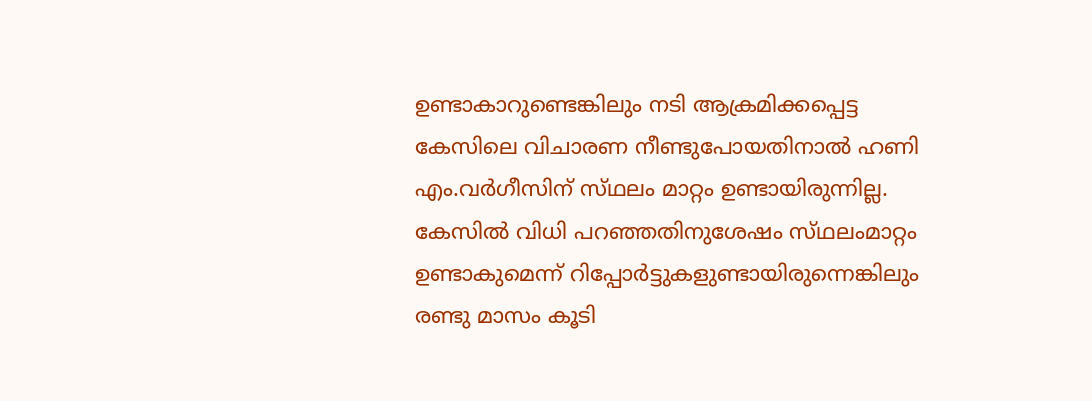ഉണ്ടാകാറുണ്ടെങ്കിലും നടി ആക്രമിക്കപ്പെട്ട കേസിലെ വിചാരണ നീണ്ടുപോയതിനാല്‍ ഹണി എം.വര്‍ഗീസിന്‌ സ്‌ഥലം മാറ്റം ഉണ്ടായിരുന്നില്ല.
കേസില്‍ വിധി പറഞ്ഞതിനുശേഷം സ്‌ഥലംമാറ്റം ഉണ്ടാകുമെന്ന്‌ റിപ്പോര്‍ട്ടുകളുണ്ടായിരുന്നെങ്കിലും രണ്ടു മാസം കൂടി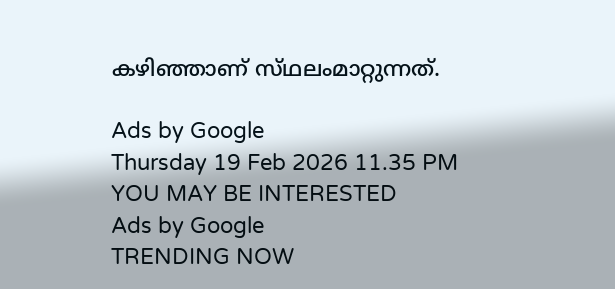കഴിഞ്ഞാണ്‌ സ്‌ഥലംമാറ്റുന്നത്‌.

Ads by Google
Thursday 19 Feb 2026 11.35 PM
YOU MAY BE INTERESTED
Ads by Google
TRENDING NOW